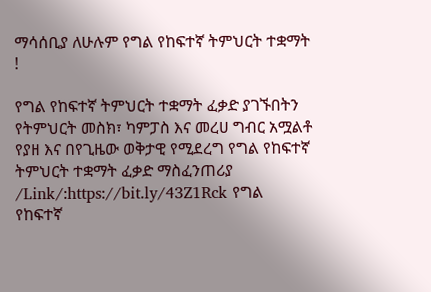ማሳሰቢያ ለሁሉም የግል የከፍተኛ ትምህርት ተቋማት !

የግል የከፍተኛ ትምህርት ተቋማት ፈቃድ ያገኙበትን የትምህርት መስክ፣ ካምፓስ እና መረሀ ግብር አሟልቶ የያዘ እና በየጊዜው ወቅታዊ የሚደረግ የግል የከፍተኛ ትምህርት ተቋማት ፈቃድ ማስፈንጠሪያ /Link/:https://bit.ly/43Z1Rck የግል የከፍተኛ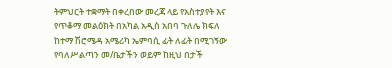ትምህርት ተቋማት በቀረበው መረጃ ላይ የአስተያየት እና የጥቆማ መልዕክት በአካል አዲስ አበባ ጉለሌ ክፍለ ከተማ ሽሮሜዳ አሜሪካ ኤምባሲ ፊት ለፊት በሚገኝው የባለሥልጣን መ/ቤታችን ወይም ከዚህ በታች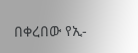በቀረበው የኢ-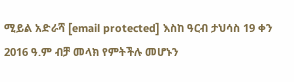ሚይል አድራሻ [email protected] እስከ ዓርብ ታህሳስ 19 ቀን 2016 ዓ.ም ብቻ መላክ የምትችሉ መሆኑን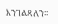እንገልጻለን፡፡